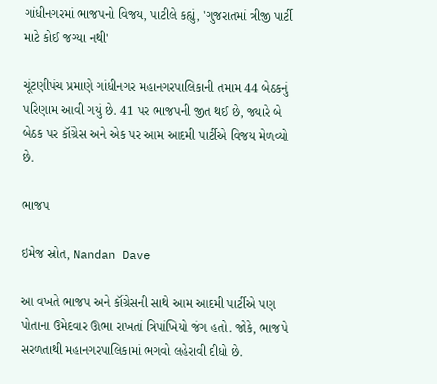ગાંધીનગરમાં ભાજપનો વિજય, પાટીલે કહ્યું, 'ગુજરાતમાં ત્રીજી પાર્ટી માટે કોઈ જગ્યા નથી'

ચૂંટણીપંચ પ્રમાણે ગાંધીનગર મહાનગરપાલિકાની તમામ 44 બેઠકનું પરિણામ આવી ગયું છે. 41 પર ભાજપની જીત થઈ છે, જ્યારે બે બેઠક પર કૉંગ્રેસ અને એક પર આમ આદમી પાર્ટીએ વિજય મેળવ્યો છે.

ભાજપ

ઇમેજ સ્રોત, Nandan Dave

આ વખતે ભાજપ અને કૉંગ્રેસની સાથે આમ આદમી પાર્ટીએ પણ પોતાના ઉમેદવાર ઊભા રાખતાં ત્રિપાંખિયો જંગ હતો. જોકે, ભાજપે સરળતાથી મહાનગરપાલિકામાં ભગવો લહેરાવી દીધો છે.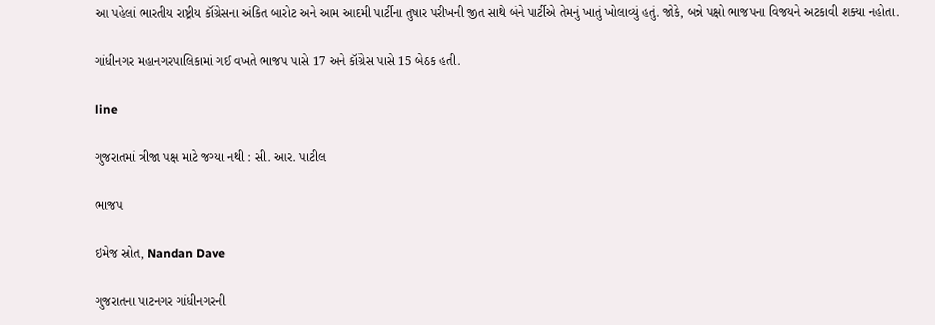આ પહેલાં ભારતીય રાષ્ટ્રીય કૉંગ્રેસના અંકિત બારોટ અને આમ આદમી પાર્ટીના તુષાર પરીખની જીત સાથે બંને પાર્ટીએ તેમનું ખાતું ખોલાવ્યું હતું. જોકે, બન્ને પક્ષો ભાજપના વિજયને અટકાવી શક્યા નહોતા.

ગાંધીનગર મહાનગરપાલિકામાં ગઈ વખતે ભાજપ પાસે 17 અને કૉંગ્રેસ પાસે 15 બેઠક હતી.

line

ગુજરાતમાં ત્રીજા પક્ષ માટે જગ્યા નથી : સી. આર. પાટીલ

ભાજપ

ઇમેજ સ્રોત, Nandan Dave

ગુજરાતના પાટનગર ગાંધીનગરની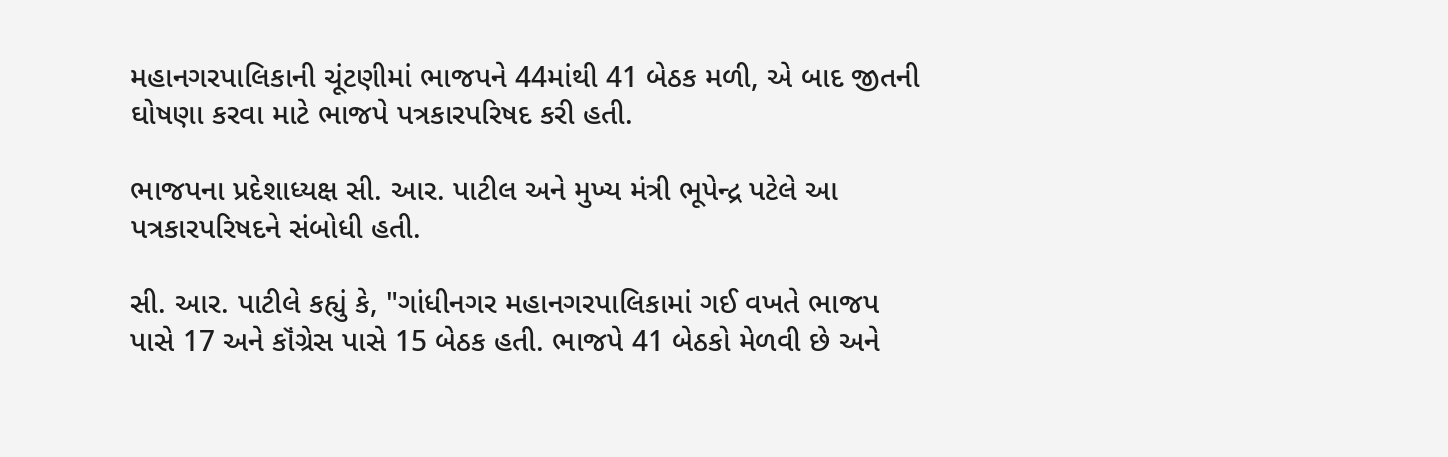મહાનગરપાલિકાની ચૂંટણીમાં ભાજપને 44માંથી 41 બેઠક મળી, એ બાદ જીતની ઘોષણા કરવા માટે ભાજપે પત્રકારપરિષદ કરી હતી.

ભાજપના પ્રદેશાધ્યક્ષ સી. આર. પાટીલ અને મુખ્ય મંત્રી ભૂપેન્દ્ર પટેલે આ પત્રકારપરિષદને સંબોધી હતી.

સી. આર. પાટીલે કહ્યું કે, "ગાંધીનગર મહાનગરપાલિકામાં ગઈ વખતે ભાજપ પાસે 17 અને કૉંગ્રેસ પાસે 15 બેઠક હતી. ભાજપે 41 બેઠકો મેળવી છે અને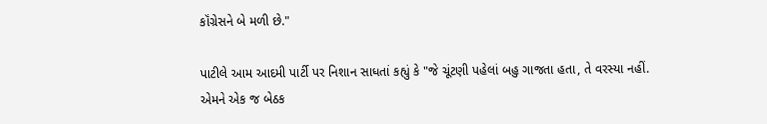કૉંગ્રેસને બે મળી છે."

પાટીલે આમ આદમી પાર્ટી પર નિશાન સાધતાં કહ્યું કે "જે ચૂંટણી પહેલાં બહુ ગાજતા હતા, તે વરસ્યા નહીં. એમને એક જ બેઠક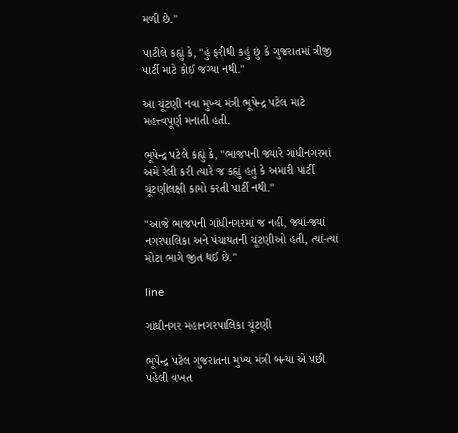મળી છે."

પાટીલે કહ્યું કે, "હું ફરીથી કહું છું કે ગુજરાતમાં ત્રીજી પાર્ટી માટે કોઈ જગ્યા નથી."

આ ચૂંટણી નવા મુખ્ય મંત્રી ભૂપેન્દ્ર પટેલ માટે મહત્ત્વપૂર્ણ મનાતી હતી.

ભૂપેન્દ્ર પટેલે કહ્યું કે, "ભાજપની જ્યારે ગાંધીનગરમાં અમે રેલી કરી ત્યારે જ કહ્યું હતું કે અમારી પાર્ટી ચૂંટણીલક્ષી કામો કરતી પાર્ટી નથી."

"આજે ભાજપની ગાંધીનગરમાં જ નહીં, જ્યાં-જ્યાં નગરપાલિકા અને પંચાયતની ચૂંટણીઓ હતી, ત્યાં-ત્યાં મોટા ભાગે જીત થઈ છે."

line

ગાંધીનગર મહાનગરપાલિકા ચૂંટણી

ભૂપેન્દ્ર પટેલ ગુજરાતના મુખ્ય મંત્રી બન્યા એ પછી પહેલી વખત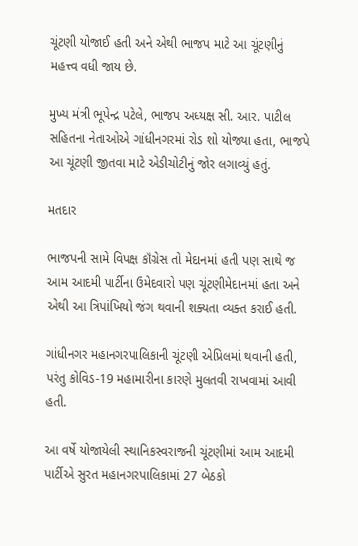ચૂંટણી યોજાઈ હતી અને એથી ભાજપ માટે આ ચૂંટણીનું મહત્ત્વ વધી જાય છે.

મુખ્ય મંત્રી ભૂપેન્દ્ર પટેલે, ભાજપ અધ્યક્ષ સી. આર. પાટીલ સહિતના નેતાઓએ ગાંધીનગરમાં રોડ શો યોજ્યા હતા, ભાજપે આ ચૂંટણી જીતવા માટે એડીચોટીનું જોર લગાવ્યું હતું.

મતદાર

ભાજપની સામે વિપક્ષ કૉંગ્રેસ તો મેદાનમાં હતી પણ સાથે જ આમ આદમી પાર્ટીના ઉમેદવારો પણ ચૂંટણીમેદાનમાં હતા અને એથી આ ત્રિપાંખિયો જંગ થવાની શક્યતા વ્યક્ત કરાઈ હતી.

ગાંધીનગર મહાનગરપાલિકાની ચૂંટણી એપ્રિલમાં થવાની હતી, પરંતુ કોવિડ-19 મહામારીના કારણે મુલતવી રાખવામાં આવી હતી.

આ વર્ષે યોજાયેલી સ્થાનિકસ્વરાજની ચૂંટણીમાં આમ આદમી પાર્ટીએ સુરત મહાનગરપાલિકામાં 27 બેઠકો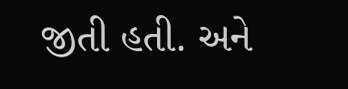જીતી હતી. અને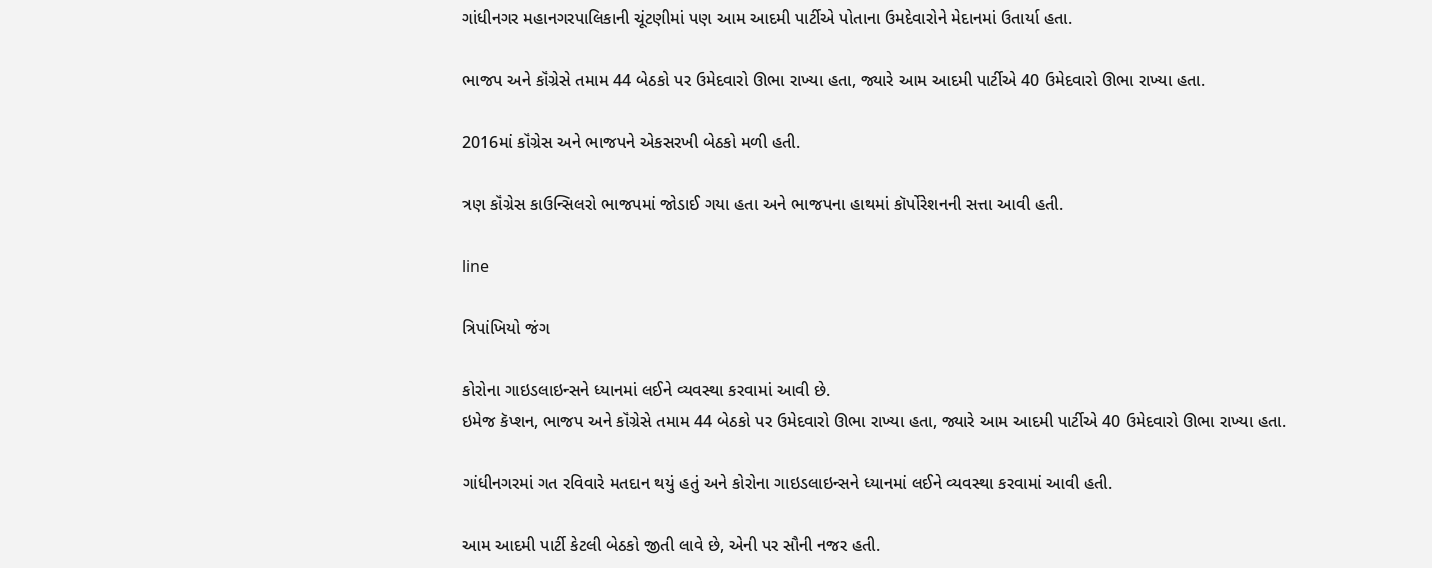ગાંધીનગર મહાનગરપાલિકાની ચૂંટણીમાં પણ આમ આદમી પાર્ટીએ પોતાના ઉમદેવારોને મેદાનમાં ઉતાર્યા હતા.

ભાજપ અને કૉંગ્રેસે તમામ 44 બેઠકો પર ઉમેદવારો ઊભા રાખ્યા હતા, જ્યારે આમ આદમી પાર્ટીએ 40 ઉમેદવારો ઊભા રાખ્યા હતા.

2016માં કૉંગ્રેસ અને ભાજપને એકસરખી બેઠકો મળી હતી.

ત્રણ કૉંગ્રેસ કાઉન્સિલરો ભાજપમાં જોડાઈ ગયા હતા અને ભાજપના હાથમાં કૉર્પોરેશનની સત્તા આવી હતી.

line

ત્રિપાંખિયો જંગ

કોરોના ગાઇડલાઇન્સને ધ્યાનમાં લઈને વ્યવસ્થા કરવામાં આવી છે.
ઇમેજ કૅપ્શન, ભાજપ અને કૉંગ્રેસે તમામ 44 બેઠકો પર ઉમેદવારો ઊભા રાખ્યા હતા, જ્યારે આમ આદમી પાર્ટીએ 40 ઉમેદવારો ઊભા રાખ્યા હતા.

ગાંધીનગરમાં ગત રવિવારે મતદાન થયું હતું અને કોરોના ગાઇડલાઇન્સને ધ્યાનમાં લઈને વ્યવસ્થા કરવામાં આવી હતી.

આમ આદમી પાર્ટી કેટલી બેઠકો જીતી લાવે છે, એની પર સૌની નજર હતી.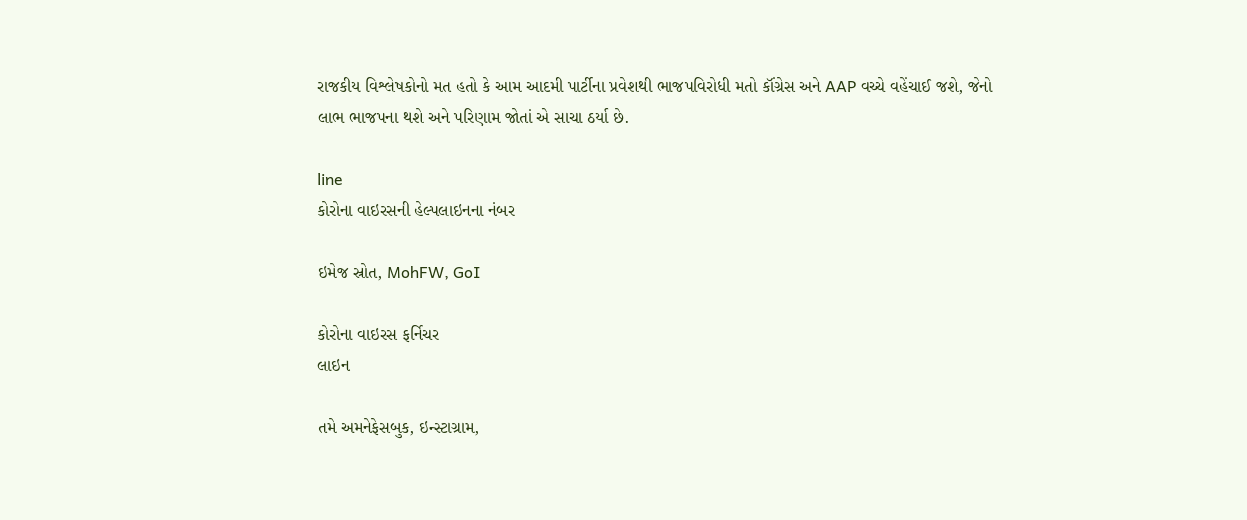રાજકીય વિશ્લેષકોનો મત હતો કે આમ આદમી પાર્ટીના પ્રવેશથી ભાજપવિરોધી મતો કૉંગ્રેસ અને AAP વચ્ચે વહેંચાઈ જશે, જેનો લાભ ભાજપના થશે અને પરિણામ જોતાં એ સાચા ઠર્યા છે.

line
કોરોના વાઇરસની હેલ્પલાઇનના નંબર

ઇમેજ સ્રોત, MohFW, GoI

કોરોના વાઇરસ ફર્નિચર
લાઇન

તમે અમનેફેસબુક, ઇન્સ્ટાગ્રામ,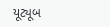યૂટ્યૂબ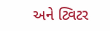અને ટ્વિટર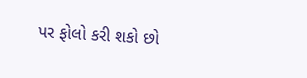પર ફોલો કરી શકો છો